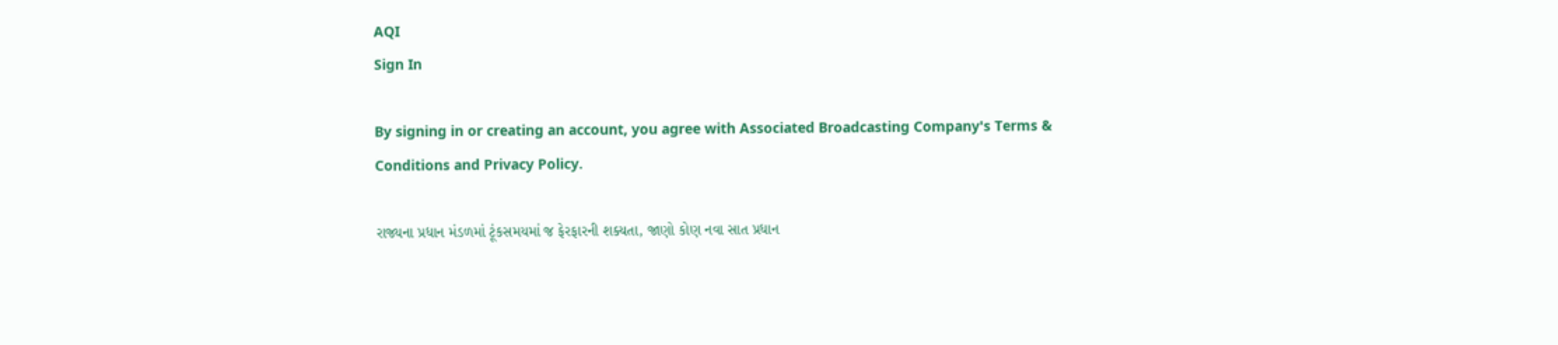AQI
Sign In

By signing in or creating an account, you agree with Associated Broadcasting Company's Terms & Conditions and Privacy Policy.

રાજ્યના પ્રધાન મંડળમાં ટૂંકસમયમાં જ ફેરફારની શક્યતા, જાણો કોણ નવા સાત પ્રધાન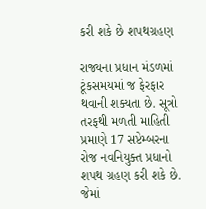કરી શકે છે શપથગ્રહણ

રાજ્યના પ્રધાન મંડળમાં ટૂંકસમયમાં જ ફેરફાર થવાની શક્યતા છે. સૂત્રો તરફથી મળતી માહિતી પ્રમાણે 17 સપ્ટેમ્બરના રોજ નવનિયુક્ત પ્રધાનો શપથ ગ્રહણ કરી શકે છે. જેમાં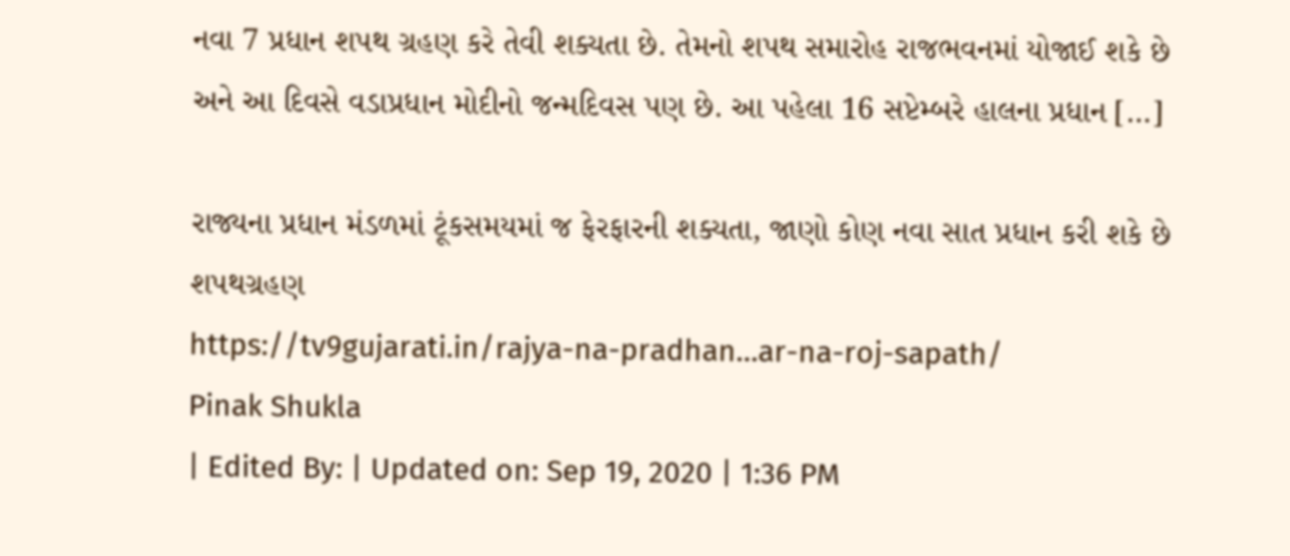નવા 7 પ્રધાન શપથ ગ્રહણ કરે તેવી શક્યતા છે. તેમનો શપથ સમારોહ રાજભવનમાં યોજાઈ શકે છે અને આ દિવસે વડાપ્રધાન મોદીનો જન્મદિવસ પણ છે. આ પહેલા 16 સપ્ટેમ્બરે હાલના પ્રધાન […]

રાજ્યના પ્રધાન મંડળમાં ટૂંકસમયમાં જ ફેરફારની શક્યતા, જાણો કોણ નવા સાત પ્રધાન કરી શકે છે શપથગ્રહણ
https://tv9gujarati.in/rajya-na-pradhan…ar-na-roj-sapath/
Pinak Shukla
| Edited By: | Updated on: Sep 19, 2020 | 1:36 PM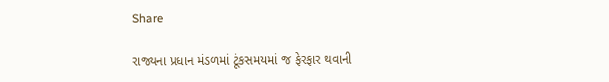Share

રાજ્યના પ્રધાન મંડળમાં ટૂંકસમયમાં જ ફેરફાર થવાની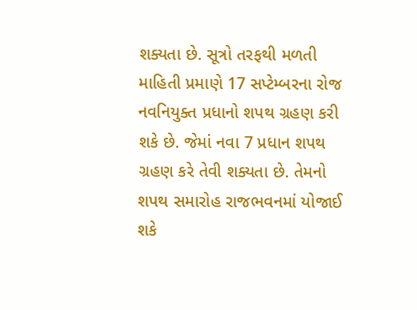શક્યતા છે. સૂત્રો તરફથી મળતી માહિતી પ્રમાણે 17 સપ્ટેમ્બરના રોજ નવનિયુક્ત પ્રધાનો શપથ ગ્રહણ કરી શકે છે. જેમાં નવા 7 પ્રધાન શપથ ગ્રહણ કરે તેવી શક્યતા છે. તેમનો શપથ સમારોહ રાજભવનમાં યોજાઈ શકે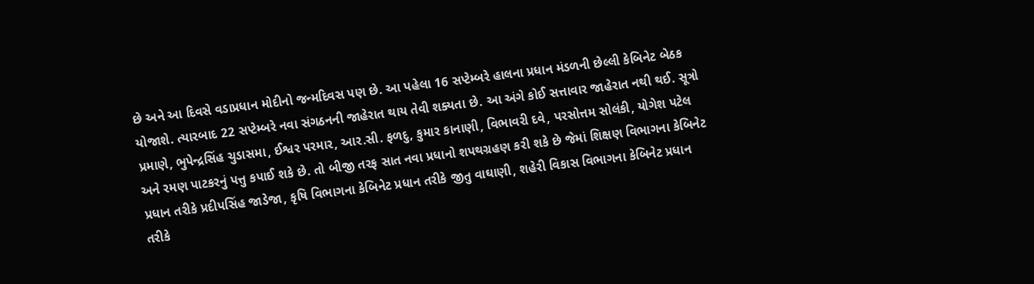છે અને આ દિવસે વડાપ્રધાન મોદીનો જન્મદિવસ પણ છે. આ પહેલા 16 સપ્ટેમ્બરે હાલના પ્રધાન મંડળની છેલ્લી કેબિનેટ બેઠક યોજાશે. ત્યારબાદ 22 સપ્ટેમ્બરે નવા સંગઠનની જાહેરાત થાય તેવી શક્યતા છે. આ અંગે કોઈ સત્તાવાર જાહેરાત નથી થઈ. સૂત્રો પ્રમાણે, ભુપેન્દ્રસિંહ ચુડાસમા, ઈશ્વર પરમાર, આર.સી. ફળદુ, કુમાર કાનાણી, વિભાવરી દવે, પરસોત્તમ સોલંકી, યોગેશ પટેલ અને રમણ પાટકરનું પત્તુ કપાઈ શકે છે. તો બીજી તરફ સાત નવા પ્રધાનો શપથગ્રહણ કરી શકે છે જેમાં શિક્ષણ વિભાગના કેબિનેટ પ્રધાન તરીકે પ્રદીપસિંહ જાડેજા, કૃષિ વિભાગના કેબિનેટ પ્રધાન તરીકે જીતુ વાઘાણી, શહેરી વિકાસ વિભાગના કેબિનેટ પ્રધાન તરીકે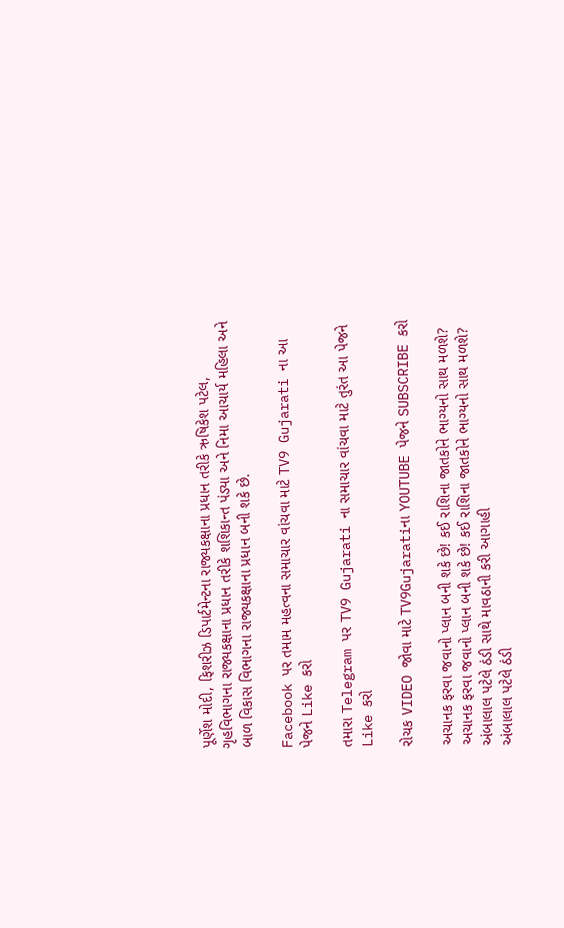પૂર્ણેશ મોદી, ફિશરીઝ ડિપાર્ટમેન્ટના રાજ્યકક્ષાના પ્રધાન તરીકે ઋષિકેશ પટેલ, ગૃહવિભાગના રાજ્યકક્ષાના પ્રધાન તરીકે શશિકાન્ત પંડ્યા અને નિમા આચાર્ય મહિલા અને બાળ વિકાસ વિભાગના રાજ્યકક્ષાના પ્રધાન બની શકે છે.

Facebook પર તમામ મહત્વના સમાચાર વાંચવા માટે TV9 Gujarati ના આ પેજને Like કરો

તમારા Telegram પર TV9 Gujarati ના સમાચાર વાંચવા માટે તુરંત આ પેજને Like કરો

રોચક VIDEO જોવા માટે TV9Gujaratiના YOUTUBE પેજને SUBSCRIBE કરો

અચાનક ફરવા જવાનો પ્લાન બની શકે છે! કઈ રાશિના જાતકોને ભાગ્યનો સાથ મળશે?
અચાનક ફરવા જવાનો પ્લાન બની શકે છે! કઈ રાશિના જાતકોને ભાગ્યનો સાથ મળશે?
અંબાલાલ પટેલે ઠંડી સાથે માવઠાની કરી આગાહી
અંબાલાલ પટેલે ઠંડી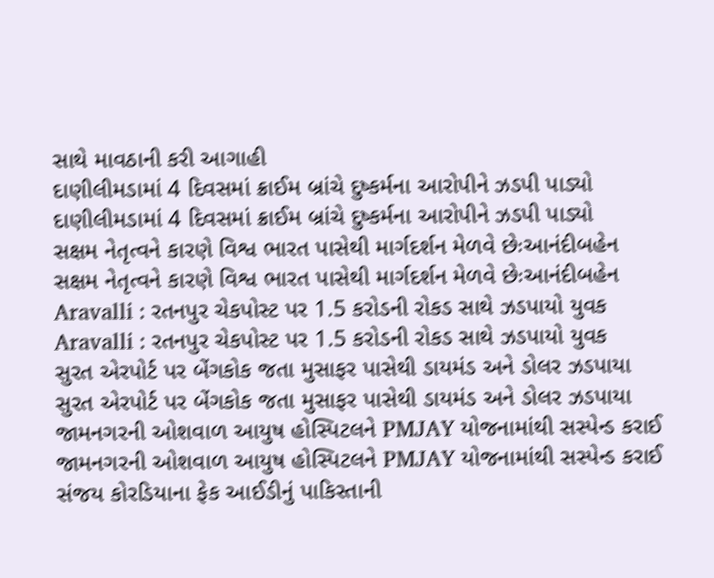સાથે માવઠાની કરી આગાહી
દાણીલીમડામાં 4 દિવસમાં ક્રાઈમ બ્રાંચે દુષ્કર્મના આરોપીને ઝડપી પાડ્યો
દાણીલીમડામાં 4 દિવસમાં ક્રાઈમ બ્રાંચે દુષ્કર્મના આરોપીને ઝડપી પાડ્યો
સક્ષમ નેતૃત્વને કારણે વિશ્વ ભારત પાસેથી માર્ગદર્શન મેળવે છેઃઆનંદીબહેન
સક્ષમ નેતૃત્વને કારણે વિશ્વ ભારત પાસેથી માર્ગદર્શન મેળવે છેઃઆનંદીબહેન
Aravalli : રતનપુર ચેકપોસ્ટ પર 1.5 કરોડની રોકડ સાથે ઝડપાયો યુવક
Aravalli : રતનપુર ચેકપોસ્ટ પર 1.5 કરોડની રોકડ સાથે ઝડપાયો યુવક
સુરત એરપોર્ટ પર બેંગકોક જતા મુસાફર પાસેથી ડાયમંડ અને ડોલર ઝડપાયા
સુરત એરપોર્ટ પર બેંગકોક જતા મુસાફર પાસેથી ડાયમંડ અને ડોલર ઝડપાયા
જામનગરની ઓશવાળ આયુષ હોસ્પિટલને PMJAY યોજનામાંથી સસ્પેન્ડ કરાઈ
જામનગરની ઓશવાળ આયુષ હોસ્પિટલને PMJAY યોજનામાંથી સસ્પેન્ડ કરાઈ
સંજય કોરડિયાના ફેક આઈડીનું પાકિસ્તાની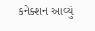કનેક્શન આવ્યું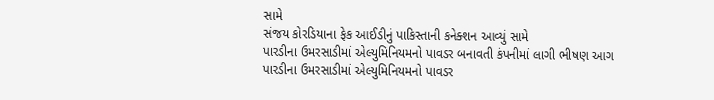સામે
સંજય કોરડિયાના ફેક આઈડીનું પાકિસ્તાની કનેક્શન આવ્યું સામે
પારડીના ઉમરસાડીમાં એલ્યુમિનિયમનો પાવડર બનાવતી કંપનીમાં લાગી ભીષણ આગ
પારડીના ઉમરસાડીમાં એલ્યુમિનિયમનો પાવડર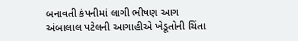બનાવતી કંપનીમાં લાગી ભીષણ આગ
અંબાલાલ પટેલની આગાહીએ ખેડૂતોની ચિંતા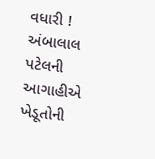વધારી !
અંબાલાલ પટેલની આગાહીએ ખેડૂતોની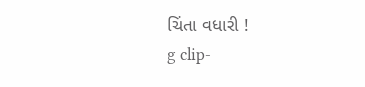ચિંતા વધારી !
g clip-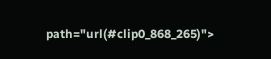path="url(#clip0_868_265)">